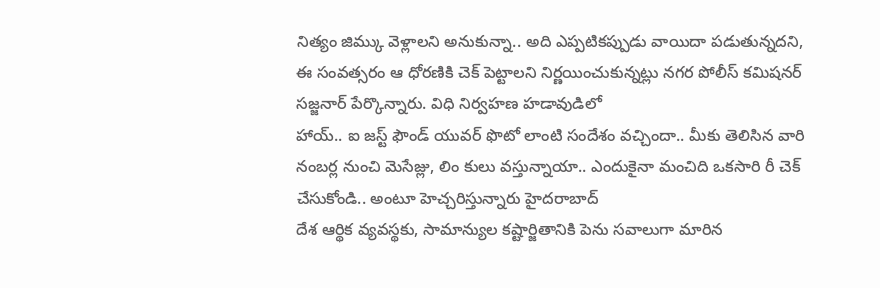నిత్యం జిమ్కు వెళ్లాలని అనుకున్నా.. అది ఎప్పటికప్పుడు వాయిదా పడుతున్నదని, ఈ సంవత్సరం ఆ ధోరణికి చెక్ పెట్టాలని నిర్ణయించుకున్నట్లు నగర పోలీస్ కమిషనర్ సజ్జనార్ పేర్కొన్నారు. విధి నిర్వహణ హడావుడిలో
హాయ్.. ఐ జస్ట్ ఫౌండ్ యువర్ ఫొటో లాంటి సందేశం వచ్చిందా.. మీకు తెలిసిన వారి నంబర్ల నుంచి మెసేజ్లు, లిం కులు వస్తున్నాయా.. ఎందుకైనా మంచిది ఒకసారి రీ చెక్ చేసుకోండి.. అంటూ హెచ్చరిస్తున్నారు హైదరాబాద్
దేశ ఆర్థిక వ్యవస్థకు, సామాన్యుల కష్టార్జితానికి పెను సవాలుగా మారిన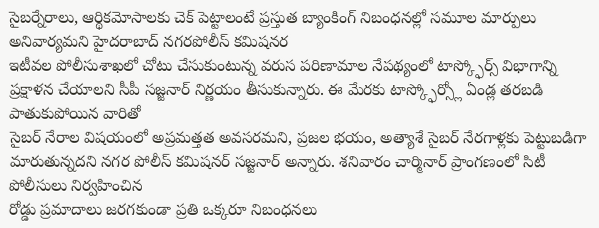సైబర్నేరాలు, ఆర్థికమోసాలకు చెక్ పెట్టాలంటే ప్రస్తుత బ్యాంకింగ్ నిబంధనల్లో సమూల మార్పులు అనివార్యమని హైదరాబాద్ నగరపోలీస్ కమిషనర
ఇటీవల పోలీసుశాఖలో చోటు చేసుకుంటున్న వరుస పరిణామాల నేపథ్యంలో టాస్క్ఫోర్స్ విభాగాన్ని ప్రక్షాళన చేయాలని సీపీ సజ్జనార్ నిర్ణయం తీసుకున్నారు. ఈ మేరకు టాస్క్ఫోర్స్లో ఏండ్ల తరబడి పాతుకుపోయిన వారితో
సైబర్ నేరాల విషయంలో అప్రమత్తత అవసరమని, ప్రజల భయం, అత్యాశే సైబర్ నేరగాళ్లకు పెట్టుబడిగా మారుతున్నదని నగర పోలీస్ కమిషనర్ సజ్జనార్ అన్నారు. శనివారం చార్మినార్ ప్రాంగణంలో సిటీ పోలీసులు నిర్వహించిన
రోడ్డు ప్రమాదాలు జరగకుండా ప్రతి ఒక్కరూ నిబంధనలు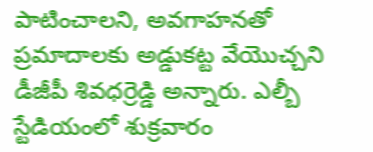పాటించాలని, అవగాహనతో ప్రమాదాలకు అడ్డుకట్ట వేయొచ్చని డీజీపీ శివధర్రెడ్డి అన్నారు. ఎల్బీ స్టేడియంలో శుక్రవారం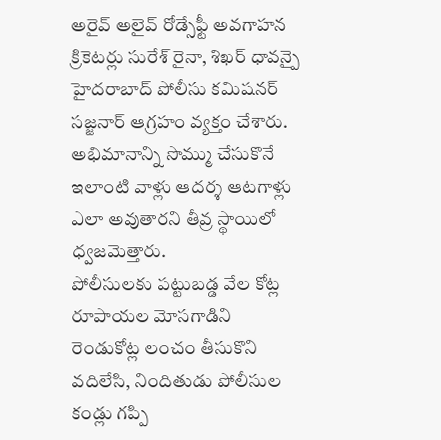అరైవ్ అలైవ్ రోడ్సేఫ్టీ అవగాహన
క్రికెటర్లు సురేశ్ రైనా, శిఖర్ ధావన్పై హైదరాబాద్ పోలీసు కమిషనర్ సజ్జనార్ ఆగ్రహం వ్యక్తం చేశారు. అభిమానాన్ని సొమ్ము చేసుకొనే ఇలాంటి వాళ్లు ఆదర్శ ఆటగాళ్లు ఎలా అవుతారని తీవ్ర స్థాయిలో ధ్వజమెత్తారు.
పోలీసులకు పట్టుబడ్డ వేల కోట్ల రూపాయల మోసగాడిని రెండుకోట్ల లంచం తీసుకొని వదిలేసి, నిందితుడు పోలీసుల కండ్లు గప్పి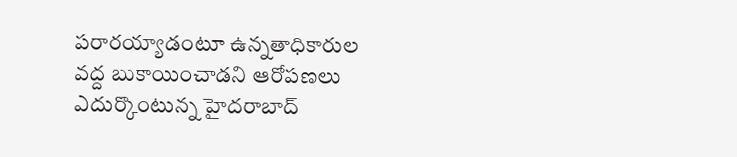పరారయ్యాడంటూ ఉన్నతాధికారుల వద్ద బుకాయించాడని ఆరోపణలు ఎదుర్కొంటున్న హైదరాబాద్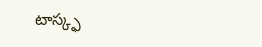టాస్క్ఫ